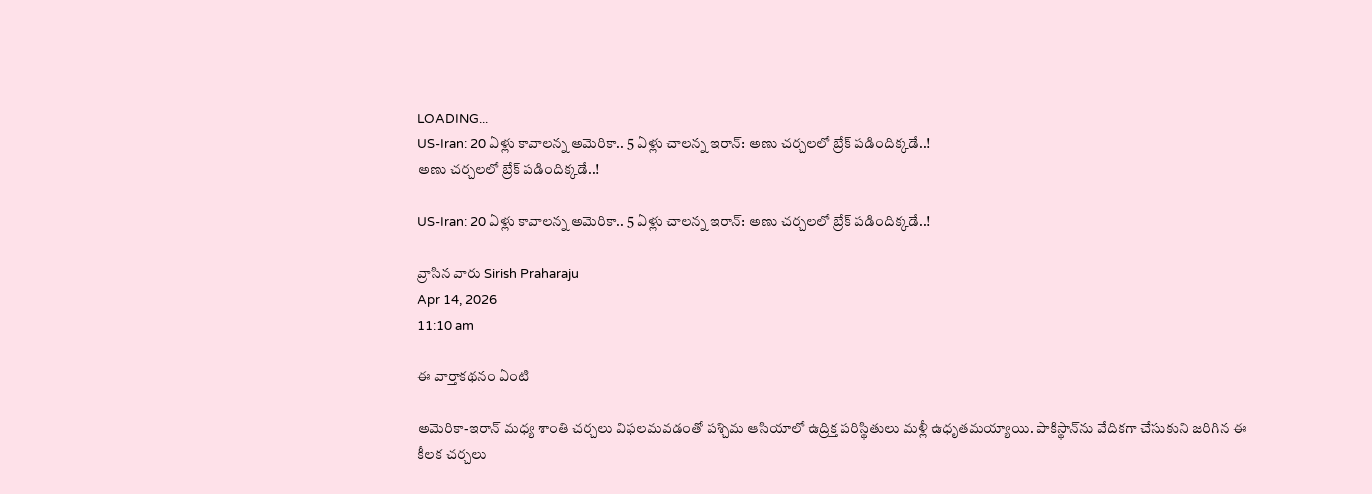LOADING...
US-Iran: 20 ఏళ్లు కావాలన్న అమెరికా.. 5 ఏళ్లు చాలన్న ఇరాన్‌: అణు చర్చలలో బ్రేక్‌ పడిందిక్కడే..!
అణు చర్చలలో బ్రేక్‌ పడిందిక్కడే..!

US-Iran: 20 ఏళ్లు కావాలన్న అమెరికా.. 5 ఏళ్లు చాలన్న ఇరాన్‌: అణు చర్చలలో బ్రేక్‌ పడిందిక్కడే..!

వ్రాసిన వారు Sirish Praharaju
Apr 14, 2026
11:10 am

ఈ వార్తాకథనం ఏంటి

అమెరికా-ఇరాన్‌ మధ్య శాంతి చర్చలు విఫలమవడంతో పశ్చిమ ఆసియాలో ఉద్రిక్త పరిస్థితులు మళ్లీ ఉధృతమయ్యాయి. పాకిస్థాన్‌ను వేదికగా చేసుకుని జరిగిన ఈ కీలక చర్చలు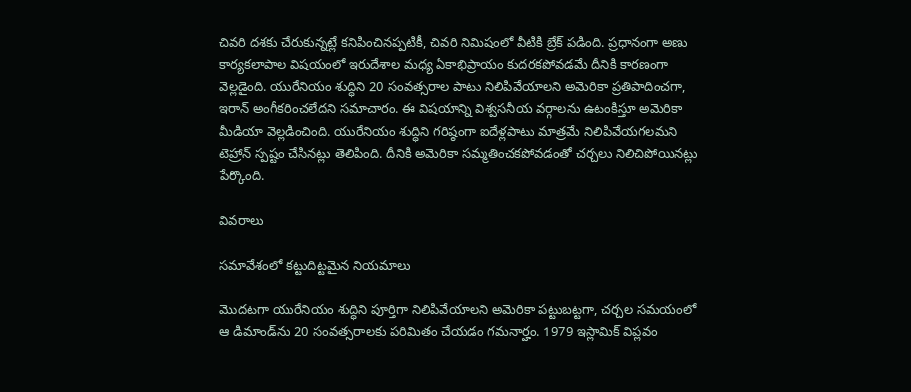చివరి దశకు చేరుకున్నట్లే కనిపించినప్పటికీ, చివరి నిమిషంలో వీటికి బ్రేక్‌ పడింది. ప్రధానంగా అణు కార్యకలాపాల విషయంలో ఇరుదేశాల మధ్య ఏకాభిప్రాయం కుదరకపోవడమే దీనికి కారణంగా వెల్లడైంది. యురేనియం శుద్ధిని 20 సంవత్సరాల పాటు నిలిపివేయాలని అమెరికా ప్రతిపాదించగా, ఇరాన్‌ అంగీకరించలేదని సమాచారం. ఈ విషయాన్ని విశ్వసనీయ వర్గాలను ఉటంకిస్తూ అమెరికా మీడియా వెల్లడించింది. యురేనియం శుద్ధిని గరిష్ఠంగా ఐదేళ్లపాటు మాత్రమే నిలిపివేయగలమని టెహ్రాన్‌ స్పష్టం చేసినట్లు తెలిపింది. దీనికి అమెరికా సమ్మతించకపోవడంతో చర్చలు నిలిచిపోయినట్లు పేర్కొంది.

వివరాలు

సమావేశంలో కట్టుదిట్టమైన నియమాలు

మొదటగా యురేనియం శుద్ధిని పూర్తిగా నిలిపివేయాలని అమెరికా పట్టుబట్టగా, చర్చల సమయంలో ఆ డిమాండ్‌ను 20 సంవత్సరాలకు పరిమితం చేయడం గమనార్హం. 1979 ఇస్లామిక్ విప్లవం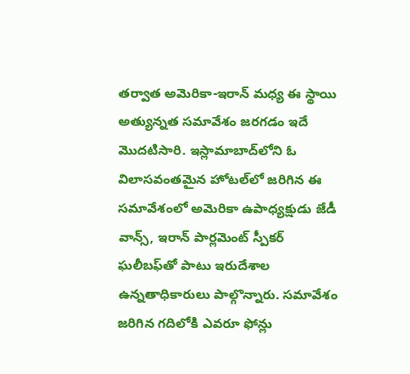తర్వాత అమెరికా-ఇరాన్‌ మధ్య ఈ స్థాయి అత్యున్నత సమావేశం జరగడం ఇదే మొదటిసారి. ఇస్లామాబాద్‌లోని ఓ విలాసవంతమైన హోటల్‌లో జరిగిన ఈ సమావేశంలో అమెరికా ఉపాధ్యక్షుడు జేడీ వాన్స్‌, ఇరాన్‌ పార్లమెంట్ స్పీకర్‌ ఘలీబఫ్‌తో పాటు ఇరుదేశాల ఉన్నతాధికారులు పాల్గొన్నారు. సమావేశం జరిగిన గదిలోకి ఎవరూ ఫోన్లు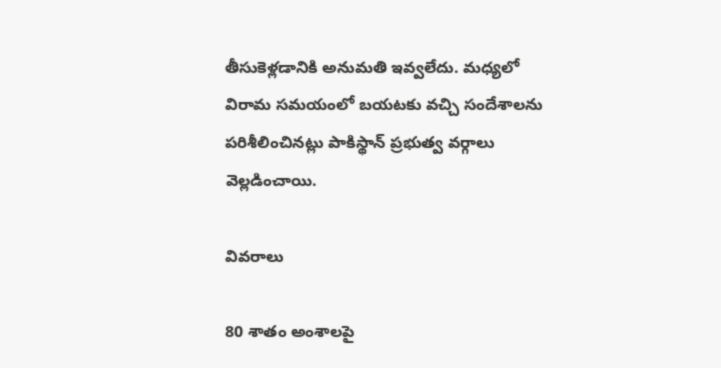తీసుకెళ్లడానికి అనుమతి ఇవ్వలేదు. మధ్యలో విరామ సమయంలో బయటకు వచ్చి సందేశాలను పరిశీలించినట్లు పాకిస్థాన్ ప్రభుత్వ వర్గాలు వెల్లడించాయి.

వివరాలు

80 శాతం అంశాలపై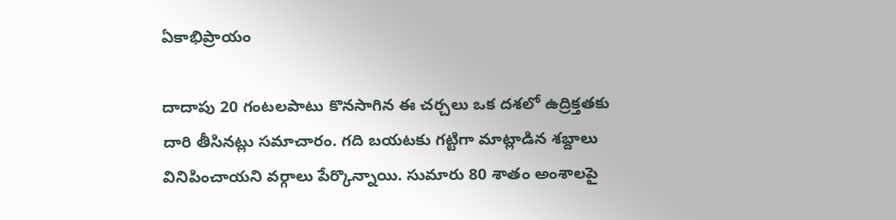ఏకాభిప్రాయం

దాదాపు 20 గంటలపాటు కొనసాగిన ఈ చర్చలు ఒక దశలో ఉద్రిక్తతకు దారి తీసినట్లు సమాచారం. గది బయటకు గట్టిగా మాట్లాడిన శబ్దాలు వినిపించాయని వర్గాలు పేర్కొన్నాయి. సుమారు 80 శాతం అంశాలపై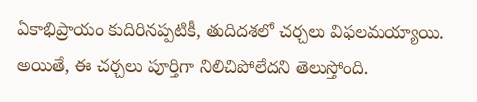ఏకాభిప్రాయం కుదిరినప్పటికీ, తుదిదశలో చర్చలు విఫలమయ్యాయి. అయితే, ఈ చర్చలు పూర్తిగా నిలిచిపోలేదని తెలుస్తోంది.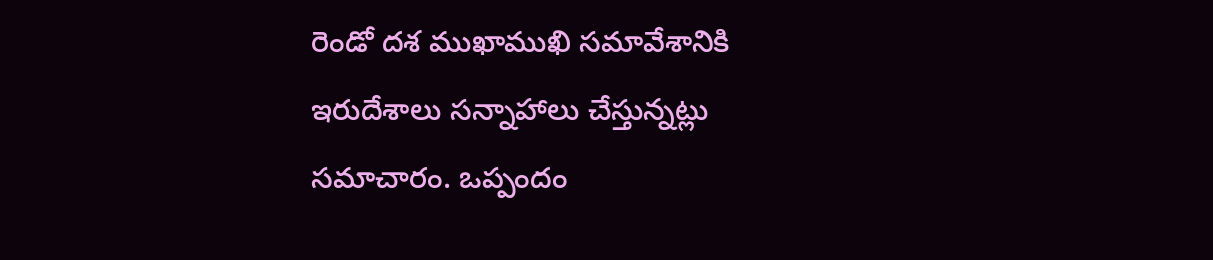రెండో దశ ముఖాముఖి సమావేశానికి ఇరుదేశాలు సన్నాహాలు చేస్తున్నట్లు సమాచారం. ఒప్పందం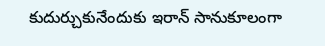కుదుర్చుకునేందుకు ఇరాన్‌ సానుకూలంగా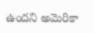ఉందని అమెరికా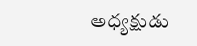అధ్యక్షుడు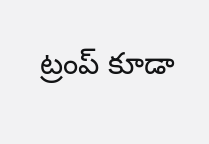ట్రంప్‌ కూడా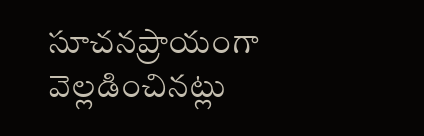సూచనప్రాయంగా వెల్లడించినట్లు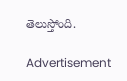తెలుస్తోంది.

Advertisement